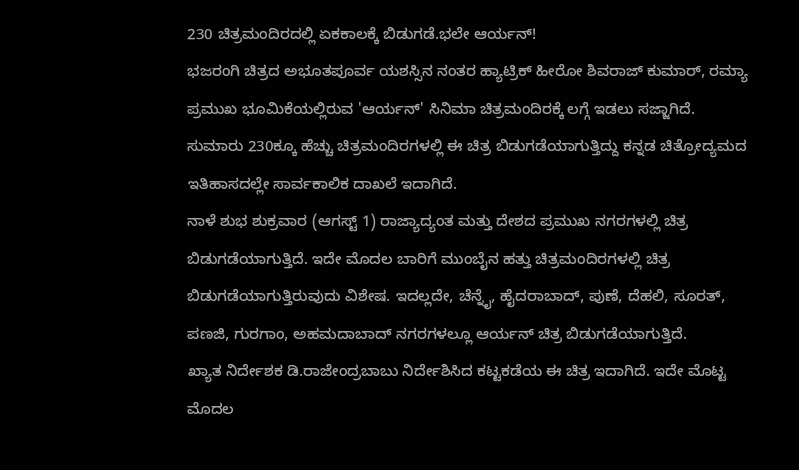230 ಚಿತ್ರಮಂದಿರದಲ್ಲಿ ಏಕಕಾಲಕ್ಕೆ ಬಿಡುಗಡೆ.ಭಲೇ ಆರ್ಯನ್!
ಭಜರಂಗಿ ಚಿತ್ರದ ಅಭೂತಪೂರ್ವ ಯಶಸ್ಸಿನ ನಂತರ ಹ್ಯಾಟ್ರಿಕ್ ಹೀರೋ ಶಿವರಾಜ್ ಕುಮಾರ್, ರಮ್ಯಾ ಪ್ರಮುಖ ಭೂಮಿಕೆಯಲ್ಲಿರುವ 'ಆರ್ಯನ್' ಸಿನಿಮಾ ಚಿತ್ರಮಂದಿರಕ್ಕೆ ಲಗ್ಗೆ ಇಡಲು ಸಜ್ಜಾಗಿದೆ. ಸುಮಾರು 230ಕ್ಕೂ ಹೆಚ್ಚು ಚಿತ್ರಮಂದಿರಗಳಲ್ಲಿ ಈ ಚಿತ್ರ ಬಿಡುಗಡೆಯಾಗುತ್ತಿದ್ದು ಕನ್ನಡ ಚಿತ್ರೋದ್ಯಮದ ಇತಿಹಾಸದಲ್ಲೇ ಸಾರ್ವಕಾಲಿಕ ದಾಖಲೆ ಇದಾಗಿದೆ.
ನಾಳೆ ಶುಭ ಶುಕ್ರವಾರ (ಆಗಸ್ಟ್ 1) ರಾಜ್ಯಾದ್ಯಂತ ಮತ್ತು ದೇಶದ ಪ್ರಮುಖ ನಗರಗಳಲ್ಲಿ ಚಿತ್ರ ಬಿಡುಗಡೆಯಾಗುತ್ತಿದೆ. ಇದೇ ಮೊದಲ ಬಾರಿಗೆ ಮುಂಬೈನ ಹತ್ತು ಚಿತ್ರಮಂದಿರಗಳಲ್ಲಿ ಚಿತ್ರ ಬಿಡುಗಡೆಯಾಗುತ್ತಿರುವುದು ವಿಶೇಷ. ಇದಲ್ಲದೇ, ಚೆನ್ನೈ, ಹೈದರಾಬಾದ್, ಪುಣೆ, ದೆಹಲಿ, ಸೂರತ್, ಪಣಜಿ, ಗುರಗಾಂ, ಅಹಮದಾಬಾದ್ ನಗರಗಳಲ್ಲೂ ಆರ್ಯನ್ ಚಿತ್ರ ಬಿಡುಗಡೆಯಾಗುತ್ತಿದೆ.
ಖ್ಯಾತ ನಿರ್ದೇಶಕ ಡಿ.ರಾಜೇಂದ್ರಬಾಬು ನಿರ್ದೇಶಿಸಿದ ಕಟ್ಟಕಡೆಯ ಈ ಚಿತ್ರ ಇದಾಗಿದೆ. ಇದೇ ಮೊಟ್ಟ ಮೊದಲ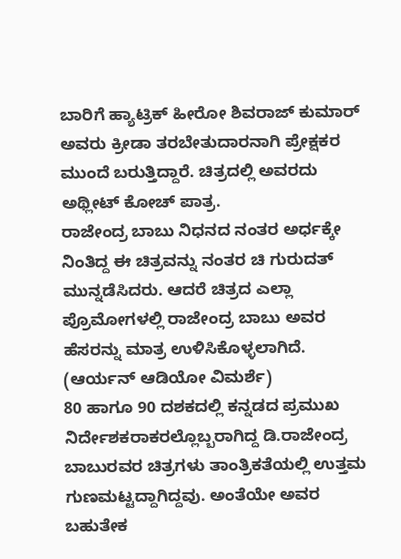ಬಾರಿಗೆ ಹ್ಯಾಟ್ರಿಕ್ ಹೀರೋ ಶಿವರಾಜ್ ಕುಮಾರ್ ಅವರು ಕ್ರೀಡಾ ತರಬೇತುದಾರನಾಗಿ ಪ್ರೇಕ್ಷಕರ ಮುಂದೆ ಬರುತ್ತಿದ್ದಾರೆ. ಚಿತ್ರದಲ್ಲಿ ಅವರದು ಅಥ್ಲೀಟ್ ಕೋಚ್ ಪಾತ್ರ.
ರಾಜೇಂದ್ರ ಬಾಬು ನಿಧನದ ನಂತರ ಅರ್ಧಕ್ಕೇ ನಿಂತಿದ್ದ ಈ ಚಿತ್ರವನ್ನು ನಂತರ ಚಿ ಗುರುದತ್ ಮುನ್ನಡೆಸಿದರು. ಆದರೆ ಚಿತ್ರದ ಎಲ್ಲಾ ಪ್ರೊಮೋಗಳಲ್ಲಿ ರಾಜೇಂದ್ರ ಬಾಬು ಅವರ ಹೆಸರನ್ನು ಮಾತ್ರ ಉಳಿಸಿಕೊಳ್ಳಲಾಗಿದೆ. (ಆರ್ಯನ್ ಆಡಿಯೋ ವಿಮರ್ಶೆ)
80 ಹಾಗೂ 90 ದಶಕದಲ್ಲಿ ಕನ್ನಡದ ಪ್ರಮುಖ ನಿರ್ದೇಶಕರಾಕರಲ್ಲೊಬ್ಬರಾಗಿದ್ದ ಡಿ.ರಾಜೇಂದ್ರ ಬಾಬುರವರ ಚಿತ್ರಗಳು ತಾಂತ್ರಿಕತೆಯಲ್ಲಿ ಉತ್ತಮ ಗುಣಮಟ್ಟದ್ದಾಗಿದ್ದವು. ಅಂತೆಯೇ ಅವರ ಬಹುತೇಕ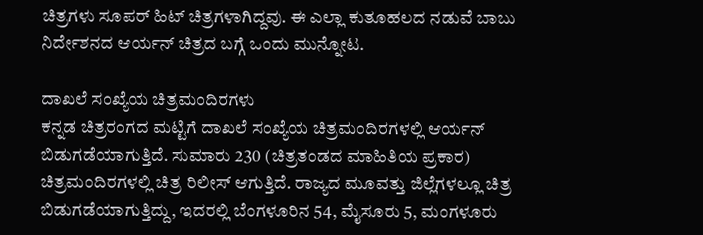ಚಿತ್ರಗಳು ಸೂಪರ್ ಹಿಟ್ ಚಿತ್ರಗಳಾಗಿದ್ದವು. ಈ ಎಲ್ಲಾ ಕುತೂಹಲದ ನಡುವೆ ಬಾಬು ನಿರ್ದೇಶನದ ಆರ್ಯನ್ ಚಿತ್ರದ ಬಗ್ಗೆ ಒಂದು ಮುನ್ನೋಟ.

ದಾಖಲೆ ಸಂಖ್ಯೆಯ ಚಿತ್ರಮಂದಿರಗಳು
ಕನ್ನಡ ಚಿತ್ರರಂಗದ ಮಟ್ಟಿಗೆ ದಾಖಲೆ ಸಂಖ್ಯೆಯ ಚಿತ್ರಮಂದಿರಗಳಲ್ಲಿ ಆರ್ಯನ್ ಬಿಡುಗಡೆಯಾಗುತ್ತಿದೆ. ಸುಮಾರು 230 (ಚಿತ್ರತಂಡದ ಮಾಹಿತಿಯ ಪ್ರಕಾರ) ಚಿತ್ರಮಂದಿರಗಳಲ್ಲಿ ಚಿತ್ರ ರಿಲೀಸ್ ಆಗುತ್ತಿದೆ. ರಾಜ್ಯದ ಮೂವತ್ತು ಜಿಲ್ಲೆಗಳಲ್ಲೂ ಚಿತ್ರ ಬಿಡುಗಡೆಯಾಗುತ್ತಿದ್ದು, ಇದರಲ್ಲಿ ಬೆಂಗಳೂರಿನ 54, ಮೈಸೂರು 5, ಮಂಗಳೂರು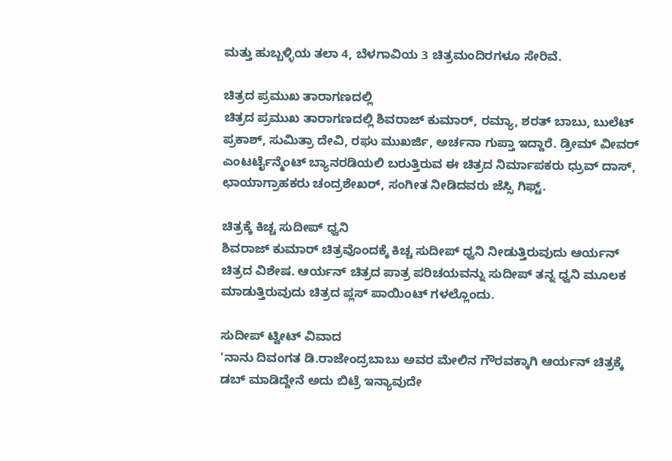ಮತ್ತು ಹುಬ್ಬಳ್ಳಿಯ ತಲಾ 4, ಬೆಳಗಾವಿಯ 3 ಚಿತ್ರಮಂದಿರಗಳೂ ಸೇರಿವೆ.

ಚಿತ್ರದ ಪ್ರಮುಖ ತಾರಾಗಣದಲ್ಲಿ
ಚಿತ್ರದ ಪ್ರಮುಖ ತಾರಾಗಣದಲ್ಲಿ ಶಿವರಾಜ್ ಕುಮಾರ್, ರಮ್ಯಾ, ಶರತ್ ಬಾಬು, ಬುಲೆಟ್ ಪ್ರಕಾಶ್, ಸುಮಿತ್ರಾ ದೇವಿ, ರಘು ಮುಖರ್ಜಿ, ಅರ್ಚನಾ ಗುಪ್ತಾ ಇದ್ದಾರೆ. ಡ್ರೀಮ್ ವೀವರ್ ಎಂಟರ್ಟೈನ್ಮೆಂಟ್ ಬ್ಯಾನರಡಿಯಲಿ ಬರುತ್ತಿರುವ ಈ ಚಿತ್ರದ ನಿರ್ಮಾಪಕರು ಧ್ರುವ್ ದಾಸ್, ಛಾಯಾಗ್ರಾಹಕರು ಚಂದ್ರಶೇಖರ್, ಸಂಗೀತ ನೀಡಿದವರು ಜೆಸ್ಸಿ ಗಿಫ್ಟ್.

ಚಿತ್ರಕ್ಕೆ ಕಿಚ್ಚ ಸುದೀಪ್ ಧ್ವನಿ
ಶಿವರಾಜ್ ಕುಮಾರ್ ಚಿತ್ರವೊಂದಕ್ಕೆ ಕಿಚ್ಚ ಸುದೀಪ್ ಧ್ವನಿ ನೀಡುತ್ತಿರುವುದು ಆರ್ಯನ್ ಚಿತ್ರದ ವಿಶೇಷ. ಆರ್ಯನ್ ಚಿತ್ರದ ಪಾತ್ರ ಪರಿಚಯವನ್ನು ಸುದೀಪ್ ತನ್ನ ಧ್ವನಿ ಮೂಲಕ ಮಾಡುತ್ತಿರುವುದು ಚಿತ್ರದ ಪ್ಲಸ್ ಪಾಯಿಂಟ್ ಗಳಲ್ಲೊಂದು.

ಸುದೀಪ್ ಟ್ವೀಟ್ ವಿವಾದ
'ನಾನು ದಿವಂಗತ ಡಿ.ರಾಜೇಂದ್ರಬಾಬು ಅವರ ಮೇಲಿನ ಗೌರವಕ್ಕಾಗಿ ಆರ್ಯನ್ ಚಿತ್ರಕ್ಕೆ ಡಬ್ ಮಾಡಿದ್ದೇನೆ ಅದು ಬಿಟ್ರೆ ಇನ್ಯಾವುದೇ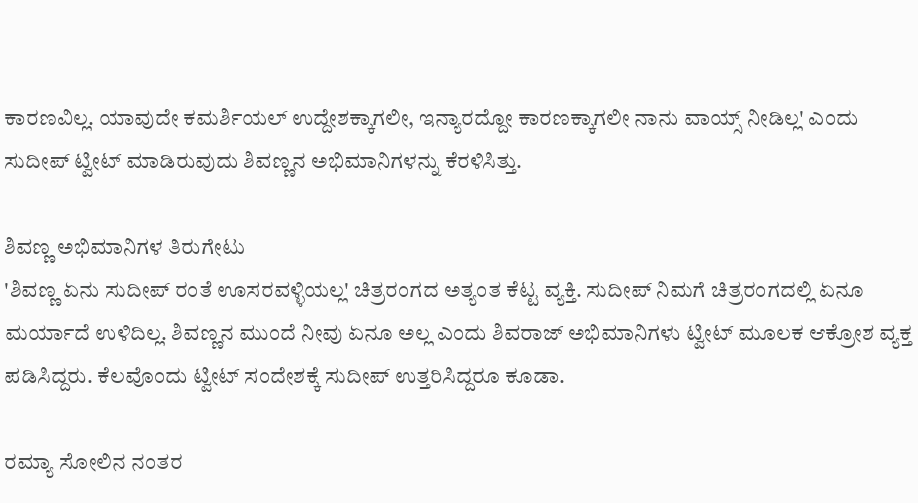ಕಾರಣವಿಲ್ಲ. ಯಾವುದೇ ಕಮರ್ಶಿಯಲ್ ಉದ್ದೇಶಕ್ಕಾಗಲೀ, ಇನ್ಯಾರದ್ದೋ ಕಾರಣಕ್ಕಾಗಲೀ ನಾನು ವಾಯ್ಸ್ ನೀಡಿಲ್ಲ' ಎಂದು ಸುದೀಪ್ ಟ್ವೀಟ್ ಮಾಡಿರುವುದು ಶಿವಣ್ಣನ ಅಭಿಮಾನಿಗಳನ್ನು ಕೆರಳಿಸಿತ್ತು.

ಶಿವಣ್ಣ ಅಭಿಮಾನಿಗಳ ತಿರುಗೇಟು
'ಶಿವಣ್ಣ ಏನು ಸುದೀಪ್ ರಂತೆ ಊಸರವಳ್ಳಿಯಲ್ಲ' ಚಿತ್ರರಂಗದ ಅತ್ಯಂತ ಕೆಟ್ಟ ವ್ಯಕ್ತಿ. ಸುದೀಪ್ ನಿಮಗೆ ಚಿತ್ರರಂಗದಲ್ಲಿ ಏನೂ ಮರ್ಯಾದೆ ಉಳಿದಿಲ್ಲ. ಶಿವಣ್ಣನ ಮುಂದೆ ನೀವು ಏನೂ ಅಲ್ಲ ಎಂದು ಶಿವರಾಜ್ ಅಭಿಮಾನಿಗಳು ಟ್ವೀಟ್ ಮೂಲಕ ಆಕ್ರೋಶ ವ್ಯಕ್ತ ಪಡಿಸಿದ್ದರು. ಕೆಲವೊಂದು ಟ್ವೀಟ್ ಸಂದೇಶಕ್ಕೆ ಸುದೀಪ್ ಉತ್ತರಿಸಿದ್ದರೂ ಕೂಡಾ.

ರಮ್ಯಾ ಸೋಲಿನ ನಂತರ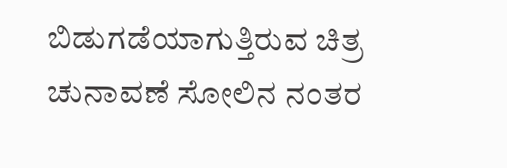ಬಿಡುಗಡೆಯಾಗುತ್ತಿರುವ ಚಿತ್ರ
ಚುನಾವಣೆ ಸೋಲಿನ ನಂತರ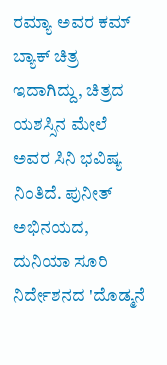ರಮ್ಯಾ ಅವರ ಕಮ್ ಬ್ಯಾಕ್ ಚಿತ್ರ ಇದಾಗಿದ್ದು, ಚಿತ್ರದ ಯಶಸ್ಸಿನ ಮೇಲೆ ಅವರ ಸಿನಿ ಭವಿಷ್ಯ ನಿಂತಿದೆ. ಪುನೀತ್ ಅಭಿನಯದ, ದುನಿಯಾ ಸೂರಿ ನಿರ್ದೇಶನದ 'ದೊಡ್ಮನೆ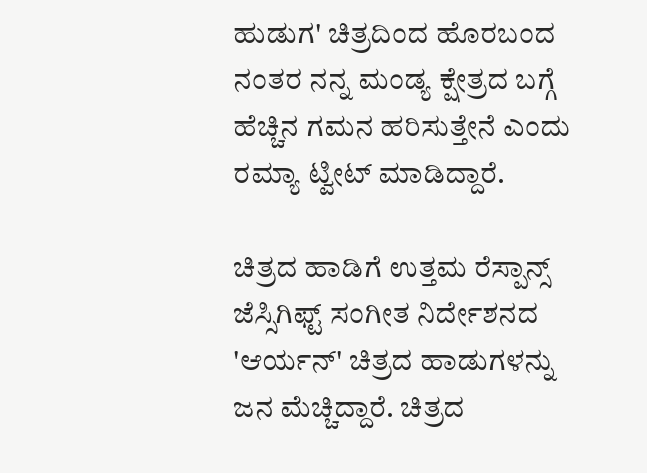ಹುಡುಗ' ಚಿತ್ರದಿಂದ ಹೊರಬಂದ ನಂತರ ನನ್ನ ಮಂಡ್ಯ ಕ್ಷೇತ್ರದ ಬಗ್ಗೆ ಹೆಚ್ಚಿನ ಗಮನ ಹರಿಸುತ್ತೇನೆ ಎಂದು ರಮ್ಯಾ ಟ್ವೀಟ್ ಮಾಡಿದ್ದಾರೆ.

ಚಿತ್ರದ ಹಾಡಿಗೆ ಉತ್ತಮ ರೆಸ್ಪಾನ್ಸ್
ಜೆಸ್ಸಿಗಿಫ್ಟ್ ಸಂಗೀತ ನಿರ್ದೇಶನದ 'ಆರ್ಯನ್' ಚಿತ್ರದ ಹಾಡುಗಳನ್ನು ಜನ ಮೆಚ್ಚಿದ್ದಾರೆ. ಚಿತ್ರದ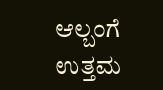ಆಲ್ಬಂಗೆ ಉತ್ತಮ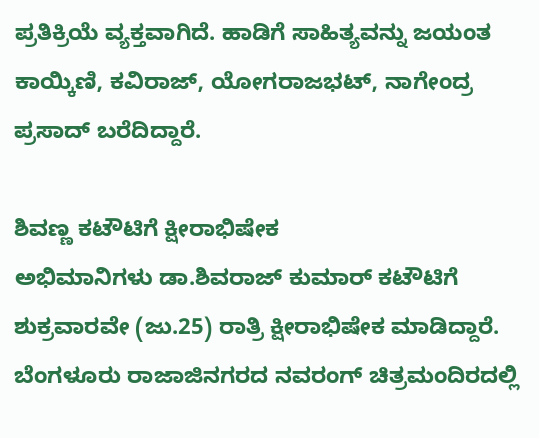ಪ್ರತಿಕ್ರಿಯೆ ವ್ಯಕ್ತವಾಗಿದೆ. ಹಾಡಿಗೆ ಸಾಹಿತ್ಯವನ್ನು ಜಯಂತ ಕಾಯ್ಕಿಣಿ, ಕವಿರಾಜ್, ಯೋಗರಾಜಭಟ್, ನಾಗೇಂದ್ರ ಪ್ರಸಾದ್ ಬರೆದಿದ್ದಾರೆ.

ಶಿವಣ್ಣ ಕಟೌಟಿಗೆ ಕ್ಷೀರಾಭಿಷೇಕ
ಅಭಿಮಾನಿಗಳು ಡಾ.ಶಿವರಾಜ್ ಕುಮಾರ್ ಕಟೌಟಿಗೆ ಶುಕ್ರವಾರವೇ (ಜು.25) ರಾತ್ರಿ ಕ್ಷೀರಾಭಿಷೇಕ ಮಾಡಿದ್ದಾರೆ. ಬೆಂಗಳೂರು ರಾಜಾಜಿನಗರದ ನವರಂಗ್ ಚಿತ್ರಮಂದಿರದಲ್ಲಿ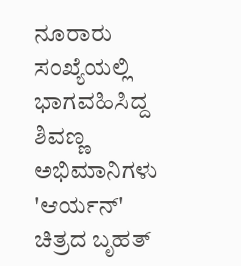ನೂರಾರು ಸಂಖ್ಯೆಯಲ್ಲಿ ಭಾಗವಹಿಸಿದ್ದ ಶಿವಣ್ಣ ಅಭಿಮಾನಿಗಳು 'ಆರ್ಯನ್' ಚಿತ್ರದ ಬೃಹತ್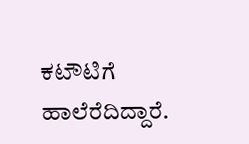ಕಟೌಟಿಗೆ ಹಾಲೆರೆದಿದ್ದಾರೆ.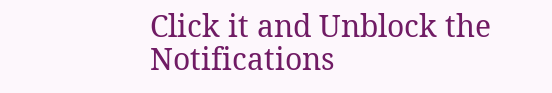Click it and Unblock the Notifications